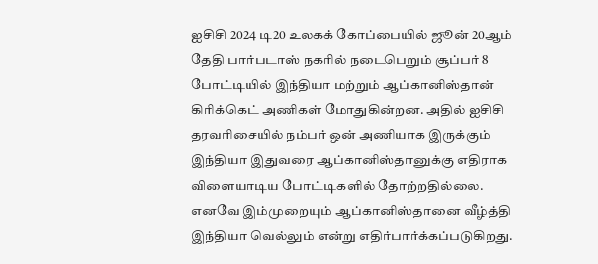ஐசிசி 2024 டி20 உலகக் கோப்பையில் ஜூன் 20ஆம் தேதி பார்படாஸ் நகரில் நடைபெறும் சூப்பர் 8 போட்டியில் இந்தியா மற்றும் ஆப்கானிஸ்தான் கிரிக்கெட் அணிகள் மோதுகின்றன. அதில் ஐசிசி தரவரிசையில் நம்பர் ஒன் அணியாக இருக்கும் இந்தியா இதுவரை ஆப்கானிஸ்தானுக்கு எதிராக விளையாடிய போட்டிகளில் தோற்றதில்லை. எனவே இம்முறையும் ஆப்கானிஸ்தானை வீழ்த்தி இந்தியா வெல்லும் என்று எதிர்பார்க்கப்படுகிறது.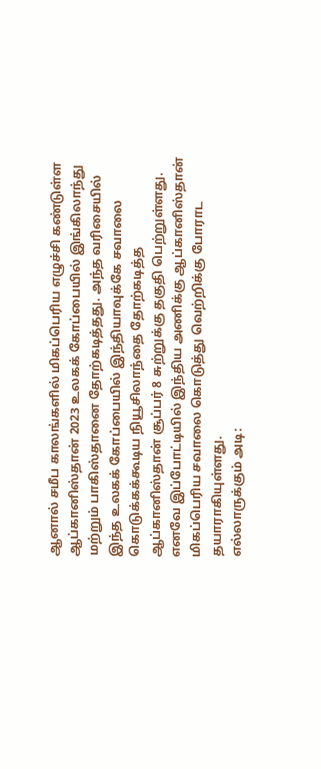ஆனால் சமீப காலங்களில் மிகப்பெரிய எழுச்சி கண்டுள்ள ஆப்கானிஸ்தான் 2023 உலகக் கோப்பையில் இங்கிலாந்து மற்றும் பாகிஸ்தானை தோற்கடித்தது. அந்த வரிசையில் இந்த உலகக் கோப்பையில் இந்தியாவுக்கே சவாலை கொடுக்கக்கூடிய நியூசிலாந்தை தோற்கடித்த ஆப்கானிஸ்தான் சூப்பர் 8 சுற்றுக்கு தகுதி பெற்றுள்ளது. எனவே இப்போட்டியில் இந்திய அணிக்கு ஆப்கானிஸ்தான் மிகப்பெரிய சவாலை கொடுத்து வெற்றிக்கு போராட தயாராகியுள்ளது.
எல்லாருக்கும் அடி: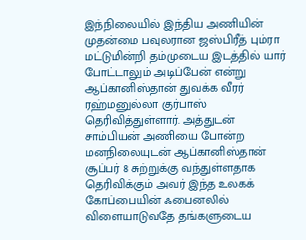இந்நிலையில் இந்திய அணியின் முதன்மை பவுலரான ஜஸ்பிரீத் பும்ரா மட்டுமின்றி தம்முடைய இடத்தில் யார் போட்டாலும் அடிப்பேன் என்று ஆப்கானிஸ்தான் துவக்க வீரர் ரஹ்மனுல்லா குர்பாஸ் தெரிவித்துள்ளார். அத்துடன் சாம்பியன் அணியை போன்ற மனநிலையுடன் ஆப்கானிஸ்தான் சூப்பர் 8 சுற்றுக்கு வந்துள்ளதாக தெரிவிக்கும் அவர் இந்த உலகக் கோப்பையின் ஃபைனலில் விளையாடுவதே தங்களுடைய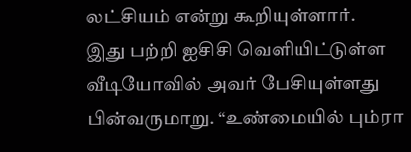லட்சியம் என்று கூறியுள்ளார்.
இது பற்றி ஐசிசி வெளியிட்டுள்ள வீடியோவில் அவர் பேசியுள்ளது பின்வருமாறு. “உண்மையில் பும்ரா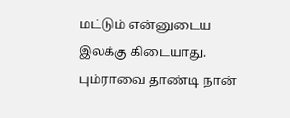மட்டும் என்னுடைய இலக்கு கிடையாது. பும்ராவை தாண்டி நான்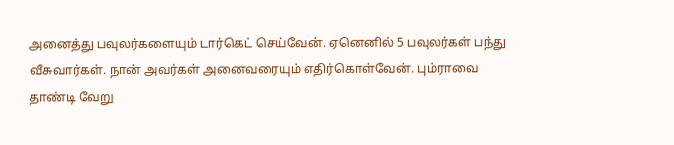அனைத்து பவுலர்களையும் டார்கெட் செய்வேன். ஏனெனில் 5 பவுலர்கள் பந்து வீசுவார்கள். நான் அவர்கள் அனைவரையும் எதிர்கொள்வேன். பும்ராவை தாண்டி வேறு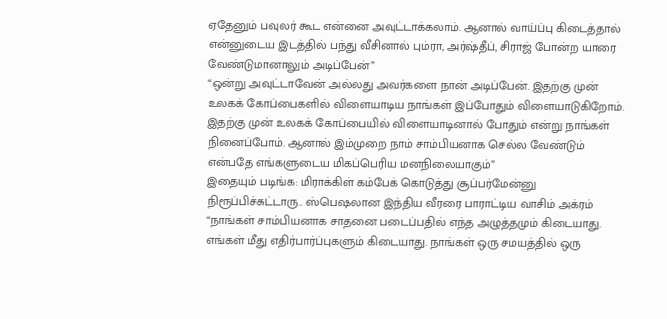ஏதேனும் பவுலர் கூட என்னை அவுட்டாக்கலாம். ஆனால் வாய்ப்பு கிடைத்தால் என்னுடைய இடத்தில் பந்து வீசினால் பும்ரா, அர்ஷ்தீப், சிராஜ் போன்ற யாரை வேண்டுமானாலும் அடிப்பேன்”
“ஒன்று அவுட்டாவேன் அல்லது அவர்களை நான் அடிப்பேன். இதற்கு முன் உலகக் கோப்பைகளில் விளையாடிய நாங்கள் இப்போதும் விளையாடுகிறோம். இதற்கு முன் உலகக் கோப்பையில் விளையாடினால் போதும் என்று நாங்கள் நினைப்போம். ஆனால் இம்முறை நாம் சாம்பியனாக செல்ல வேண்டும் என்பதே எங்களுடைய மிகப்பெரிய மனநிலையாகும்”
இதையும் படிங்க: மிராக்கிள் கம்பேக் கொடுத்து சூப்பர்மேன்னு நிரூப்பிச்சுட்டாரு.. ஸ்பெஷலான இந்திய வீரரை பாராட்டிய வாசிம் அக்ரம்
“நாங்கள் சாம்பியனாக சாதனை படைப்பதில் எந்த அழுத்தமும் கிடையாது. எங்கள் மீது எதிர்பார்ப்புகளும் கிடையாது. நாங்கள் ஒரு சமயத்தில் ஒரு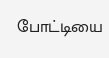போட்டியை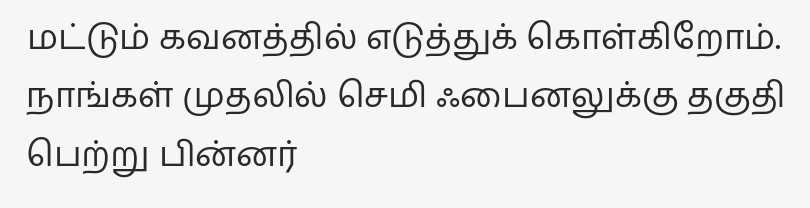மட்டும் கவனத்தில் எடுத்துக் கொள்கிறோம். நாங்கள் முதலில் செமி ஃபைனலுக்கு தகுதி பெற்று பின்னர்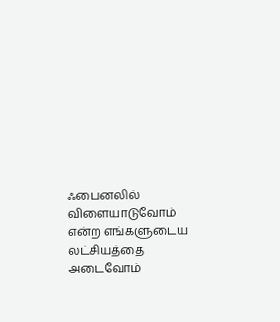ஃபைனலில் விளையாடுவோம் என்ற எங்களுடைய லட்சியத்தை அடைவோம்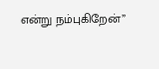என்று நம்புகிறேன்”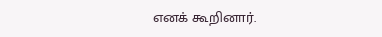எனக் கூறினார்.